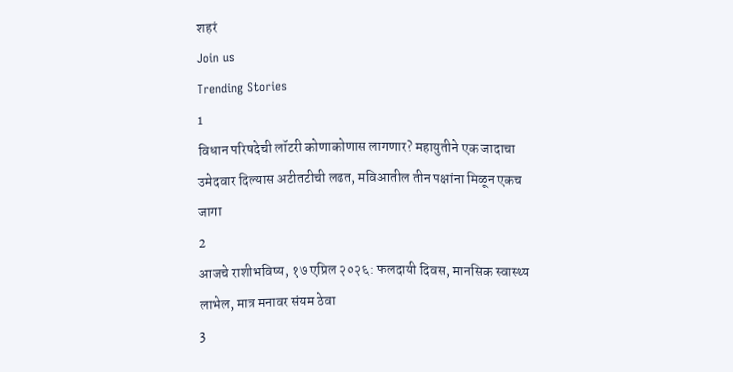शहरं
Join us
Trending Stories
1
विधान परिषदेची लॉटरी कोणाकोणास लागणार? महायुतीने एक जादाचा उमेदवार दिल्यास अटीतटीची लढत, मविआतील तीन पक्षांना मिळून एकच जागा
2
आजचे राशीभविष्य, १७ एप्रिल २०२६: फलदायी दिवस, मानसिक स्वास्थ्य लाभेल, मात्र मनावर संयम ठेवा
3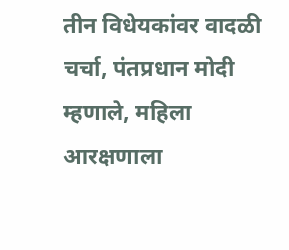तीन विधेयकांवर वादळी चर्चा, पंतप्रधान मोदी म्हणाले, महिला आरक्षणाला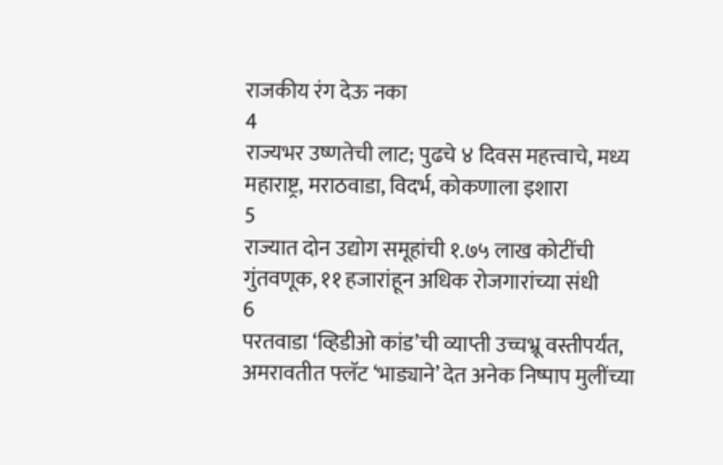राजकीय रंग देऊ नका
4
राज्यभर उष्णतेची लाट; पुढचे ४ दिवस महत्त्वाचे, मध्य महाराष्ट्र, मराठवाडा, विदर्भ, कोकणाला इशारा
5
राज्यात दोन उद्योग समूहांची १.७५ लाख कोटींची गुंतवणूक, ११ हजारांहून अधिक रोजगारांच्या संधी
6
परतवाडा ‘व्हिडीओ कांड’ची व्याप्ती उच्चभ्रू वस्तीपर्यंत, अमरावतीत फ्लॅट ‘भाड्याने’ देत अनेक निष्पाप मुलींच्या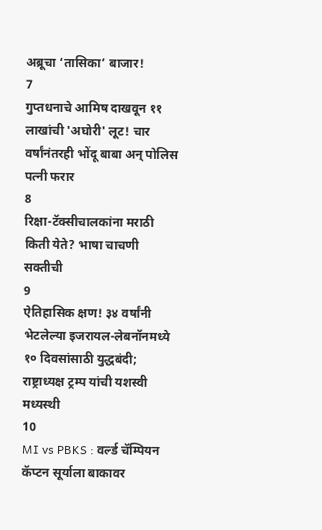अब्रूचा ‘तासिका’ बाजार!
7
गुप्तधनाचे आमिष दाखवून ११ लाखांची 'अघोरी' लूट! चार वर्षांनंतरही भोंदू बाबा अन् पोलिस पत्नी फरार
8
रिक्षा-टॅक्सीचालकांना मराठी किती येते? भाषा चाचणी सक्तीची
9
ऐतिहासिक क्षण! ३४ वर्षांनी भेटलेल्या इजरायल-लेबनॉनमध्ये १० दिवसांसाठी युद्धबंदी; राष्ट्राध्यक्ष ट्रम्प यांची यशस्वी मध्यस्थी
10
MI vs PBKS : वर्ल्ड चॅम्पियन कॅप्टन सूर्याला बाकावर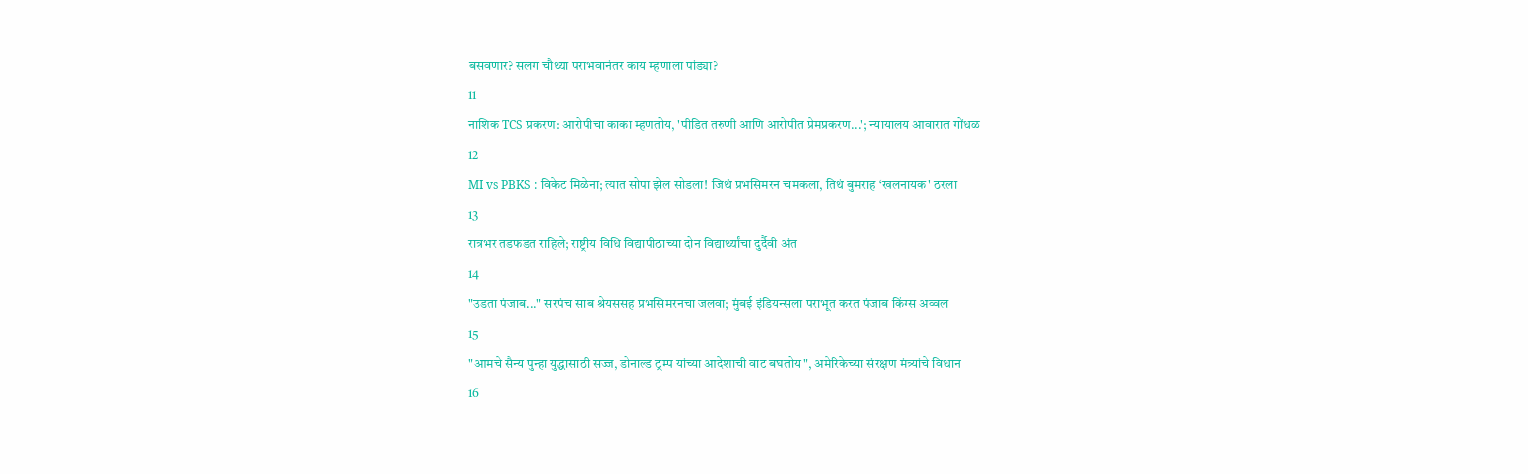बसवणार? सलग चौथ्या पराभवानंतर काय म्हणाला पांड्या?
11
नाशिक TCS प्रकरण: आरोपीचा काका म्हणतोय, 'पीडित तरुणी आणि आरोपीत प्रेमप्रकरण...'; न्यायालय आवारात गोंधळ
12
MI vs PBKS : विकेट मिळेना; त्यात सोपा झेल सोडला! जिथं प्रभसिमरन चमकला, तिथं बुमराह ‘खलनायक' ठरला
13
रात्रभर तडफडत राहिले; राष्ट्रीय विधि विद्यापीठाच्या दोन विद्यार्थ्यांचा दुर्दैवी अंत
14
"उडता पंजाब..." सरपंच साब श्रेयससह प्रभसिमरनचा जलवा; मुंबई इंडियन्सला पराभूत करत पंजाब किंग्स अव्वल
15
"आमचे सैन्य पुन्हा युद्धासाठी सज्ज, डोनाल्ड ट्रम्प यांच्या आदेशाची वाट बघतोय", अमेरिकेच्या संरक्षण मंत्र्यांचे विधान
16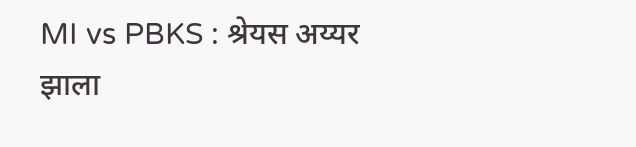MI vs PBKS : श्रेयस अय्यर झाला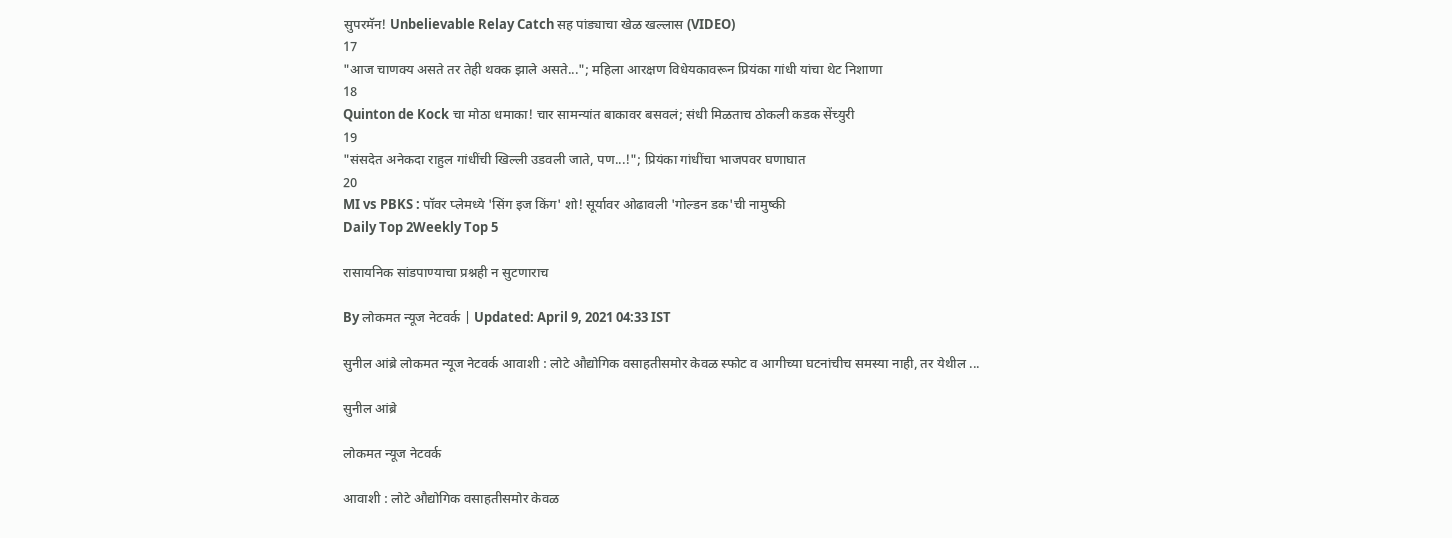सुपरमॅन! Unbelievable Relay Catch सह पांड्याचा खेळ खल्लास (VIDEO)
17
"आज चाणक्य असते तर तेही थक्क झाले असते..."; महिला आरक्षण विधेयकावरून प्रियंका गांधी यांचा थेट निशाणा
18
Quinton de Kock चा मोठा धमाका! चार सामन्यांत बाकावर बसवलं; संधी मिळताच ठोकली कडक सेंच्युरी
19
"संसदेत अनेकदा राहुल गांधींची खिल्ली उडवली जाते, पण...!"; प्रियंका गांधींचा भाजपवर घणाघात
20
MI vs PBKS : पॉवर प्लेमध्ये 'सिंग इज किंग' शो! सूर्यावर ओढावली 'गोल्डन डक'ची नामुष्की
Daily Top 2Weekly Top 5

रासायनिक सांडपाण्याचा प्रश्नही न सुटणाराच

By लोकमत न्यूज नेटवर्क | Updated: April 9, 2021 04:33 IST

सुनील आंब्रे लोकमत न्यूज नेटवर्क आवाशी : लोटे औद्योगिक वसाहतीसमोर केवळ स्फोट व आगीच्या घटनांचीच समस्या नाही, तर येथील ...

सुनील आंब्रे

लोकमत न्यूज नेटवर्क

आवाशी : लोटे औद्योगिक वसाहतीसमोर केवळ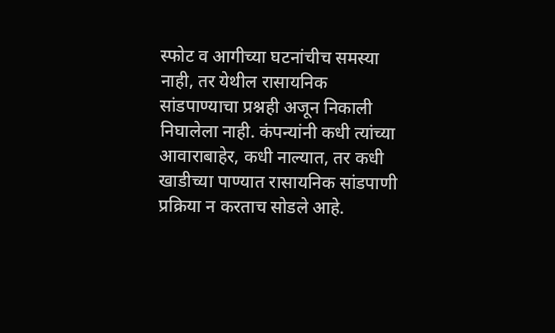स्फोट व आगीच्या घटनांचीच समस्या नाही, तर येथील रासायनिक सांडपाण्याचा प्रश्नही अजून निकाली निघालेला नाही. कंपन्यांनी कधी त्यांच्या आवाराबाहेर, कधी नाल्यात, तर कधी खाडीच्या पाण्यात रासायनिक सांडपाणी प्रक्रिया न करताच सोडले आहे.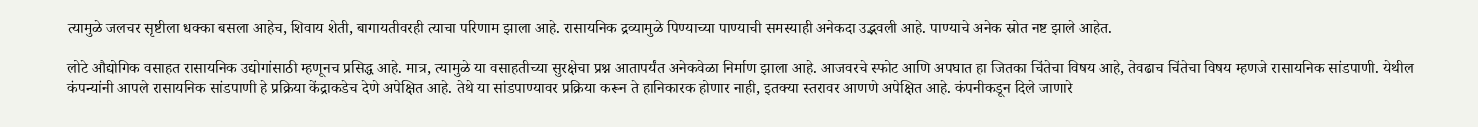त्यामुळे जलचर सृष्टीला धक्का बसला आहेच, शिवाय शेती, बागायतीवरही त्याचा परिणाम झाला आहे. रासायनिक द्रव्यामुळे पिण्याच्या पाण्याची समस्याही अनेकदा उद्भवली आहे. पाण्याचे अनेक स्रोत नष्ट झाले आहेत.

लोटे औद्योगिक वसाहत रासायनिक उद्योगांसाठी म्हणूनच प्रसिद्ध आहे. मात्र, त्यामुळे या वसाहतीच्या सुरक्षेचा प्रश्न आतापर्यंत अनेकवेळा निर्माण झाला आहे. आजवरचे स्फोट आणि अपघात हा जितका चिंतेचा विषय आहे, तेवढाच चिंतेचा विषय म्हणजे रासायनिक सांडपाणी. येथील कंपन्यांनी आपले रासायनिक सांडपाणी हे प्रक्रिया केंद्राकडेच देणे अपेक्षित आहे. तेथे या सांडपाण्यावर प्रक्रिया करून ते हानिकारक होणार नाही, इतक्या स्तरावर आणणे अपेक्षित आहे. कंपनीकडून दिले जाणारे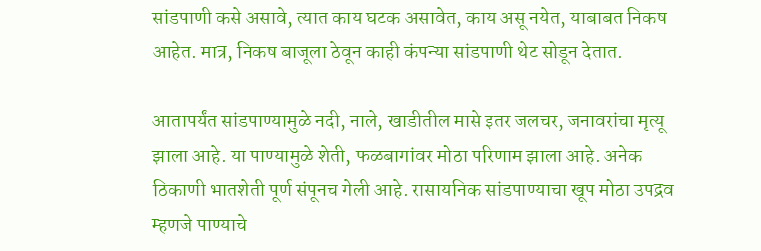सांडपाणी कसे असावे, त्यात काय घटक असावेत, काय असू नयेत, याबाबत निकष आहेत. मात्र, निकष बाजूला ठेवून काही कंपन्या सांडपाणी थेट सोडून देतात.

आतापर्यंत सांडपाण्यामुळे नदी, नाले, खाडीतील मासे इतर जलचर, जनावरांचा मृत्यू झाला आहे. या पाण्यामुळे शेती, फळबागांवर मोठा परिणाम झाला आहे. अनेक ठिकाणी भातशेती पूर्ण संपूनच गेली आहे. रासायनिक सांडपाण्याचा खूप मोठा उपद्रव म्हणजे पाण्याचे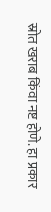स्रोत खराब किंवा नष्ट होणे. हा प्रकार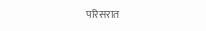परिसरात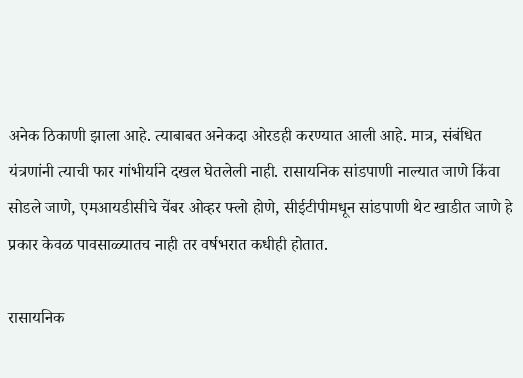अनेक ठिकाणी झाला आहे. त्याबाबत अनेकदा ओरडही करण्यात आली आहे. मात्र, संबंधित यंत्रणांनी त्याची फार गांभीर्याने दखल घेतलेली नाही. रासायनिक सांडपाणी नाल्यात जाणे किंवा सोडले जाणे, एमआयडीसीचे चेंबर ओव्हर फ्लो होणे, सीईटीपीमधून सांडपाणी थेट खाडीत जाणे हे प्रकार केवळ पावसाळ्यातच नाही तर वर्षभरात कधीही होतात.

रासायनिक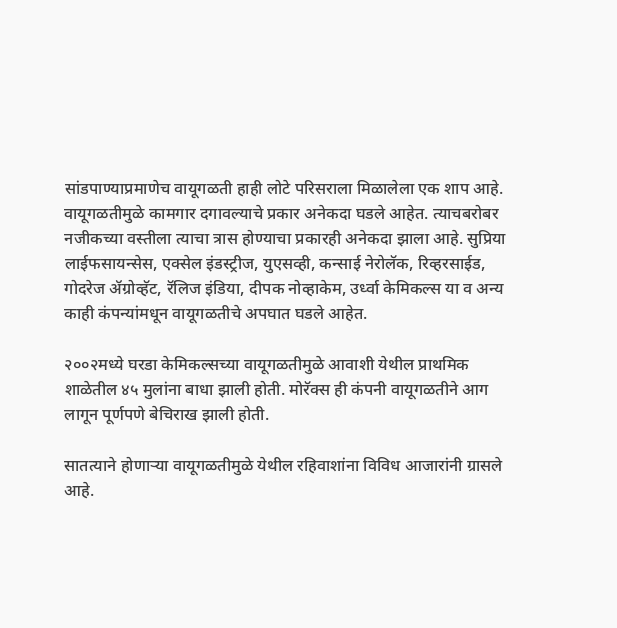सांडपाण्याप्रमाणेच वायूगळती हाही लोटे परिसराला मिळालेला एक शाप आहे. वायूगळतीमुळे कामगार दगावल्याचे प्रकार अनेकदा घडले आहेत. त्याचबरोबर नजीकच्या वस्तीला त्याचा त्रास होण्याचा प्रकारही अनेकदा झाला आहे. सुप्रिया लाईफसायन्सेस, एक्सेल इंडस्ट्रीज, युएसव्ही, कन्साई नेरोलॅक, रिव्हरसाईड, गोदरेज ॲग्रोव्हॅट, रॅलिज इंडिया, दीपक नोव्हाकेम, उर्ध्वा केमिकल्स या व अन्य काही कंपन्यांमधून वायूगळतीचे अपघात घडले आहेत.

२००२मध्ये घरडा केमिकल्सच्या वायूगळतीमुळे आवाशी येथील प्राथमिक शाळेतील ४५ मुलांना बाधा झाली होती. मोरॅक्स ही कंपनी वायूगळतीने आग लागून पूर्णपणे बेचिराख झाली होती.

सातत्याने होणाऱ्या वायूगळतीमुळे येथील रहिवाशांना विविध आजारांनी ग्रासले आहे.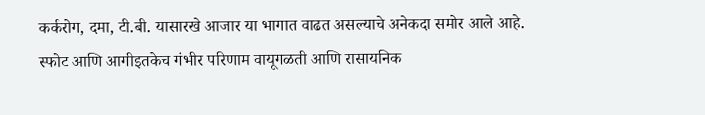कर्करोग, दमा, टी.बी. यासारखे आजार या भागात वाढत असल्याचे अनेकदा समोर आले आहे. स्फोट आणि आगीइतकेच गंभीर परिणाम वायूगळती आणि रासायनिक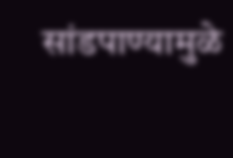सांडपाण्यामुळे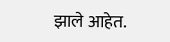झाले आहेत.